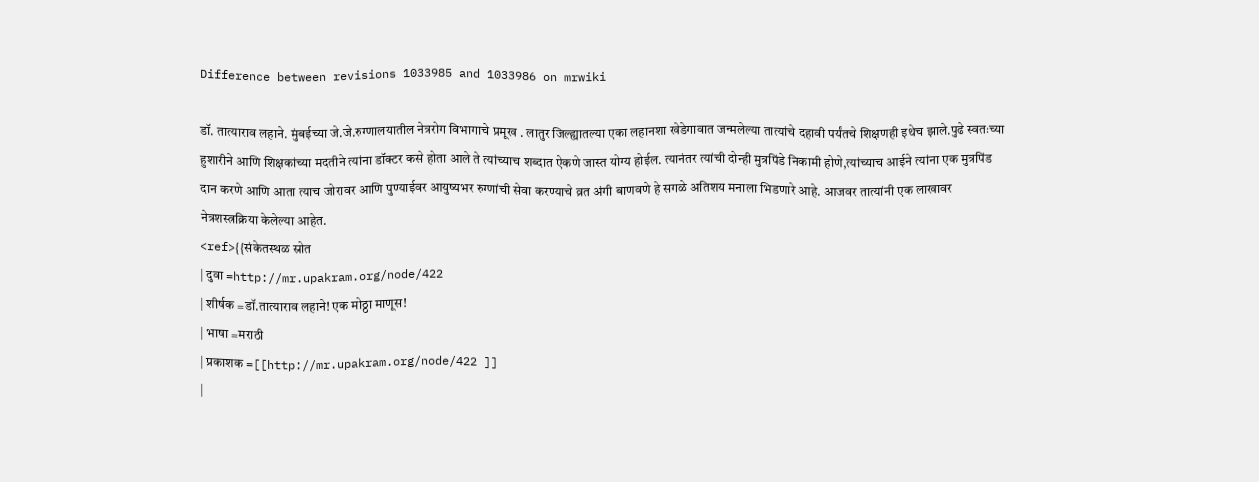Difference between revisions 1033985 and 1033986 on mrwiki

डॉ. तात्याराव लहाने. मुंबईच्या जे.जे.रुग्णालयातील नेत्ररोग विभागाचे प्रमूख . लातुर जिल्ह्यातल्या एका लहानशा खेडेगावात जन्मलेल्या तात्यांचे दहावी पर्यंतचे शिक्षणही इथेच झाले.पुढे स्वतःच्या हुशारीने आणि शिक्षकांच्या मदतीने त्यांना डॉक्टर कसे होता आले ते त्यांच्याच शब्दात ऐकणे जास्त योग्य होईल. त्यानंतर त्यांची दोन्ही मुत्रपिंडे निकामी होणे,त्यांच्याच आईने त्यांना एक मुत्रपिंड दान करणे आणि आता त्याच जोरावर आणि पुण्याईवर आयुष्यभर रुग्णांची सेवा करण्याचे व्रत अंगी बाणवणे हे सगळे अतिशय मनाला भिडणारे आहे. आजवर तात्यांनी एक लाखावर नेत्रशस्त्रक्रिया केलेल्या आहेत.
<ref>{{संकेतस्थळ स्रोत
| दुवा =http://mr.upakram.org/node/422
| शीर्षक =डॉ.तात्याराव लहाने! एक मोठ्ठा माणूस!
| भाषा =मराठी
| प्रकाशक =[[http://mr.upakram.org/node/422 ]]
|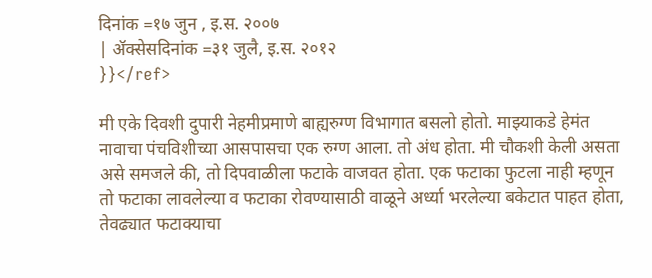दिनांक =१७ जुन , इ.स. २००७
| ॲक्सेसदिनांक =३१ जुलै, इ.स. २०१२
}}</ref>

मी एके दिवशी दुपारी नेहमीप्रमाणे बाह्यरुग्ण विभागात बसलो होतो. माझ्याकडे हेमंत नावाचा पंचविशीच्या आसपासचा एक रुग्ण आला. तो अंध होता. मी चौकशी केली असता असे समजले की, तो दिपवाळीला फटाके वाजवत होता. एक फटाका फुटला नाही म्हणून तो फटाका लावलेल्या व फटाका रोवण्यासाठी वाळूने अर्ध्या भरलेल्या बकेटात पाहत होता, तेवढ्यात फटाक्याचा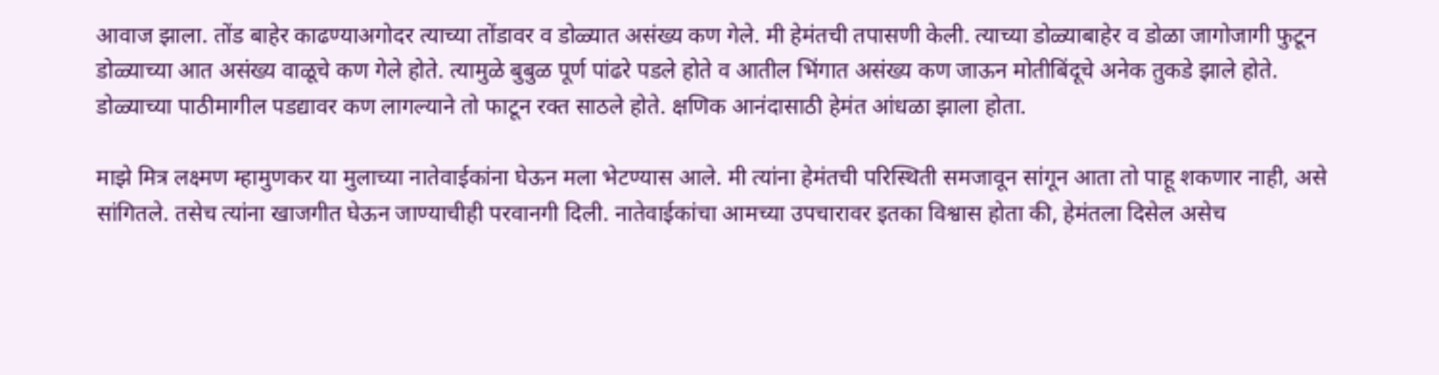आवाज झाला. तोंड बाहेर काढण्याअगोदर त्याच्या तोंडावर व डोळ्यात असंख्य कण गेले. मी हेमंतची तपासणी केली. त्याच्या डोळ्याबाहेर व डोळा जागोजागी फुटून डोळ्याच्या आत असंख्य वाळूचे कण गेले होते. त्यामुळे बुबुळ पूर्ण पांढरे पडले होते व आतील भिंगात असंख्य कण जाऊन मोतीबिंदूचे अनेक तुकडे झाले होते. डोळ्याच्या पाठीमागील पडद्यावर कण लागल्याने तो फाटून रक्त साठले होते. क्षणिक आनंदासाठी हेमंत आंधळा झाला होता.

माझे मित्र लक्ष्मण म्हामुणकर या मुलाच्या नातेवाईकांना घेऊन मला भेटण्यास आले. मी त्यांना हेमंतची परिस्थिती समजावून सांगून आता तो पाहू शकणार नाही, असे सांगितले. तसेच त्यांना खाजगीत घेऊन जाण्याचीही परवानगी दिली. नातेवाईकांचा आमच्या उपचारावर इतका विश्वास होता की, हेमंतला दिसेल असेच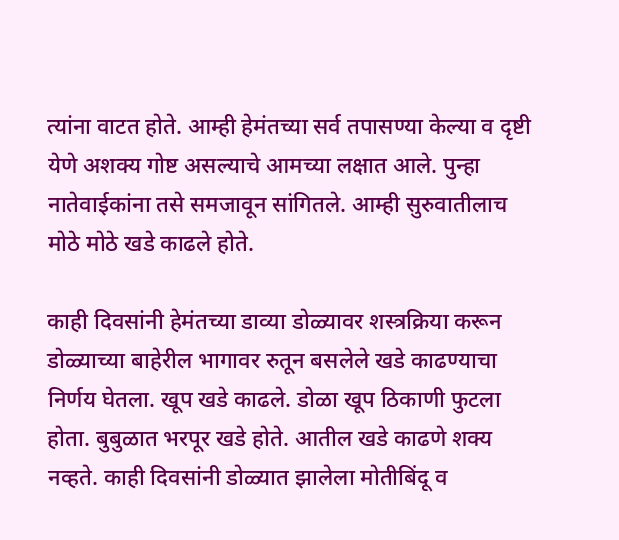त्यांना वाटत होते. आम्ही हेमंतच्या सर्व तपासण्या केल्या व दृष्टी येणे अशक्य गोष्ट असल्याचे आमच्या लक्षात आले. पुन्हा नातेवाईकांना तसे समजावून सांगितले. आम्ही सुरुवातीलाच मोठे मोठे खडे काढले होते.

काही दिवसांनी हेमंतच्या डाव्या डोळ्यावर शस्त्रक्रिया करून डोळ्याच्या बाहेरील भागावर रुतून बसलेले खडे काढण्याचा निर्णय घेतला. खूप खडे काढले. डोळा खूप ठिकाणी फुटला होता. बुबुळात भरपूर खडे होते. आतील खडे काढणे शक्य नव्हते. काही दिवसांनी डोळ्यात झालेला मोतीबिंदू व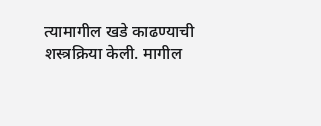त्यामागील खडे काढण्याची शस्त्रक्रिया केली. मागील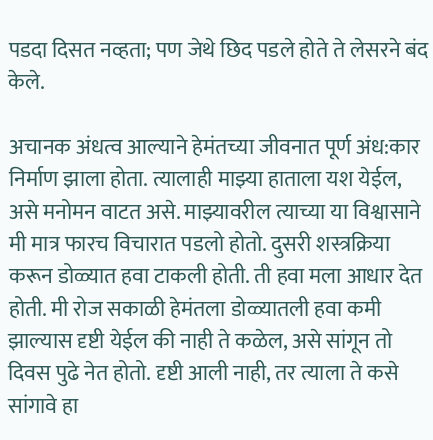पडदा दिसत नव्हता; पण जेथे छिद पडले होते ते लेसरने बंद केले.

अचानक अंधत्व आल्याने हेमंतच्या जीवनात पूर्ण अंध:कार निर्माण झाला होता. त्यालाही माझ्या हाताला यश येईल, असे मनोमन वाटत असे. माझ्यावरील त्याच्या या विश्वासाने मी मात्र फारच विचारात पडलो होतो. दुसरी शस्त्रक्रिया करून डोळ्यात हवा टाकली होती. ती हवा मला आधार देत होती. मी रोज सकाळी हेमंतला डोळ्यातली हवा कमी झाल्यास दृष्टी येईल की नाही ते कळेल, असे सांगून तो दिवस पुढे नेत होतो. दृष्टी आली नाही, तर त्याला ते कसे सांगावे हा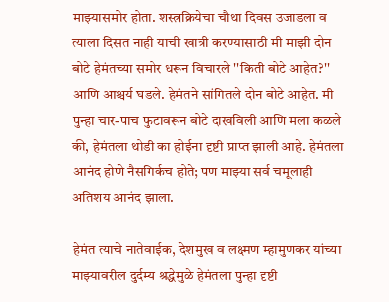माझ्यासमोर होता. शस्त्रक्रियेचा चौथा दिवस उजाडला व त्याला दिसत नाही याची खात्री करण्यासाठी मी माझी दोन बोटे हेमंतच्या समोर धरून विचारले ''किती बोटे आहेत?'' आणि आश्चर्य घडले. हेमंतने सांगितले दोन बोटे आहेत. मी पुन्हा चार-पाच फुटावरून बोटे दाखविली आणि मला कळले की, हेमंतला थोडी का होईना दृष्टी प्राप्त झाली आहे. हेमंतला आनंद होणे नैसगिर्कच होते; पण माझ्या सर्व चमूलाही अतिशय आनंद झाला.

हेमंत त्याचे नातेवाईक, देशमुख व लक्ष्मण म्हामुणकर यांच्या माझ्यावरील दुर्दम्य श्रद्धेमुळे हेमंतला पुन्हा दृष्टी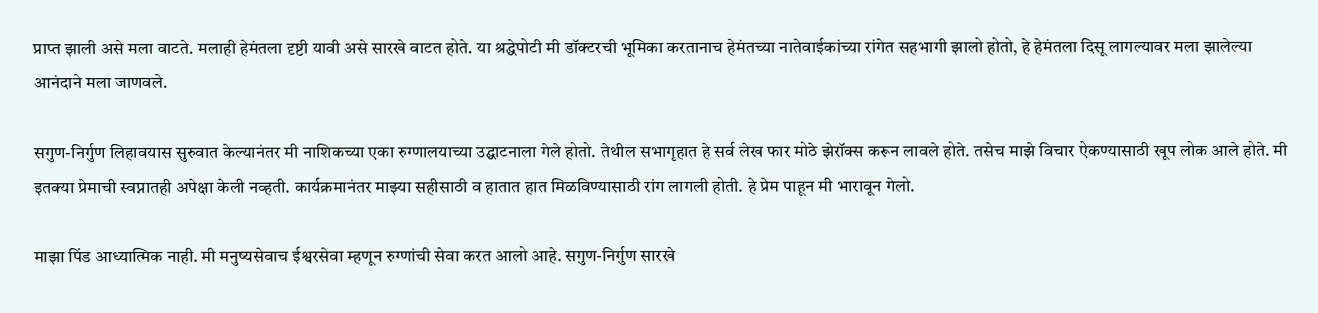प्राप्त झाली असे मला वाटते. मलाही हेमंतला दृष्टी यावी असे सारखे वाटत होते. या श्रद्धेपोटी मी डॉक्टरची भूमिका करतानाच हेमंतच्या नातेवाईकांच्या रांगेत सहभागी झालो होतो, हे हेमंतला दिसू लागल्यावर मला झालेल्या आनंदाने मला जाणवले.

सगुण-निर्गुण लिहावयास सुरुवात केल्यानंतर मी नाशिकच्या एका रुग्णालयाच्या उद्घाटनाला गेले होतो. तेथील सभागृहात हे सर्व लेख फार मोठे झेरॉक्स करून लावले होते. तसेच माझे विचार ऐकण्यासाठी खूप लोक आले होते. मी इतक्या प्रेमाची स्वप्नातही अपेक्षा केली नव्हती. कार्यक्रमानंतर माझ्या सहीसाठी व हातात हात मिळविण्यासाठी रांग लागली होती. हे प्रेम पाहून मी भारावून गेलो.

माझा पिंड आध्यात्मिक नाही. मी मनुष्यसेवाच ईश्वरसेवा म्हणून रुग्णांची सेवा करत आलो आहे. सगुण-निर्गुण सारखे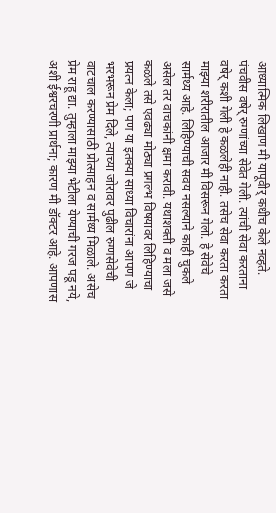आध्यात्मिक लिखाण मी यापूवीर् कधीच केले नव्हते. पंचवीस वषेर् रुग्णांच्या सेवेत गेली. त्यांची सेवा करताना वषेर् कशी गेली हे कळलेही नाही. तसेच सेवा करता करता माझ्या शरीरातील आजार मी विसरून गेलो. हे सेवेचे सार्मथ्य आहे. लिहिण्याची सवय नसल्याने काही चुकले असेल तर वाचकांनी क्षमा करावी. यथाशक्ती व मला जसे कळले तसे एवढ्या मोठ्या प्रगल्भ विषयावर लिहिण्याचा प्रयत्न केला; पण या इतक्या साध्या विचारांना आपण जे भरभरून प्रेम दिले, त्याच्या जोरावर पुढील रुग्णसेवेची वाटचाल करण्यासाठी प्रोत्साहन व सार्मथ्य मिळाले. असेच प्रेम राहू द्या. तुम्हाला माझ्या भेटीला येण्याची गरज पडू नये, अशी ईश्वरचरणी प्रार्थना; कारण मी डॉक्टर आहे. आपणास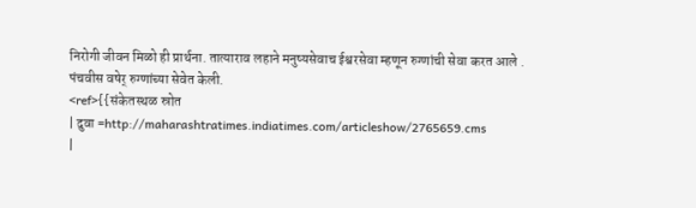निरोगी जीवन मिळो ही प्रार्थना. तात्याराव लहाने मनुष्यसेवाच ईश्वरसेवा म्हणून रुग्णांची सेवा करत आले . पंचवीस वषेर् रुग्णांच्या सेवेत केली.
<ref>{{संकेतस्थळ स्रोत
| दुवा =http://maharashtratimes.indiatimes.com/articleshow/2765659.cms
|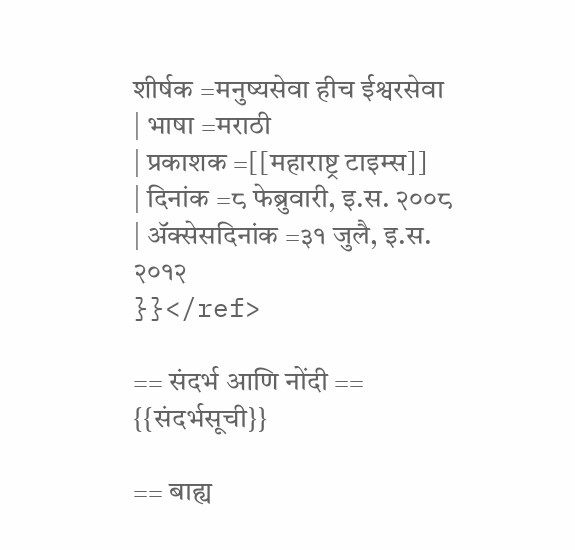शीर्षक =मनुष्यसेवा हीच ईश्वरसेवा
| भाषा =मराठी
| प्रकाशक =[[महाराष्ट्र टाइम्स]]
| दिनांक =८ फेब्रुवारी, इ.स. २००८
| ॲक्सेसदिनांक =३१ जुलै, इ.स. २०१२
}}</ref>

== संदर्भ आणि नोंदी ==
{{संदर्भसूची}}

== बाह्य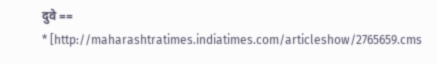दुवे ==
* [http://maharashtratimes.indiatimes.com/articleshow/2765659.cms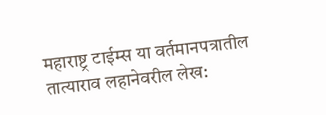महाराष्ट्र टाईम्स या वर्तमानपत्रातील तात्याराव लहानेवरील लेख: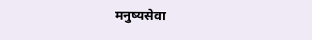मनुष्यसेवा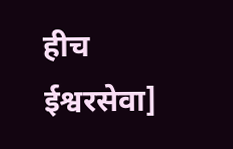हीच ईश्वरसेवा]